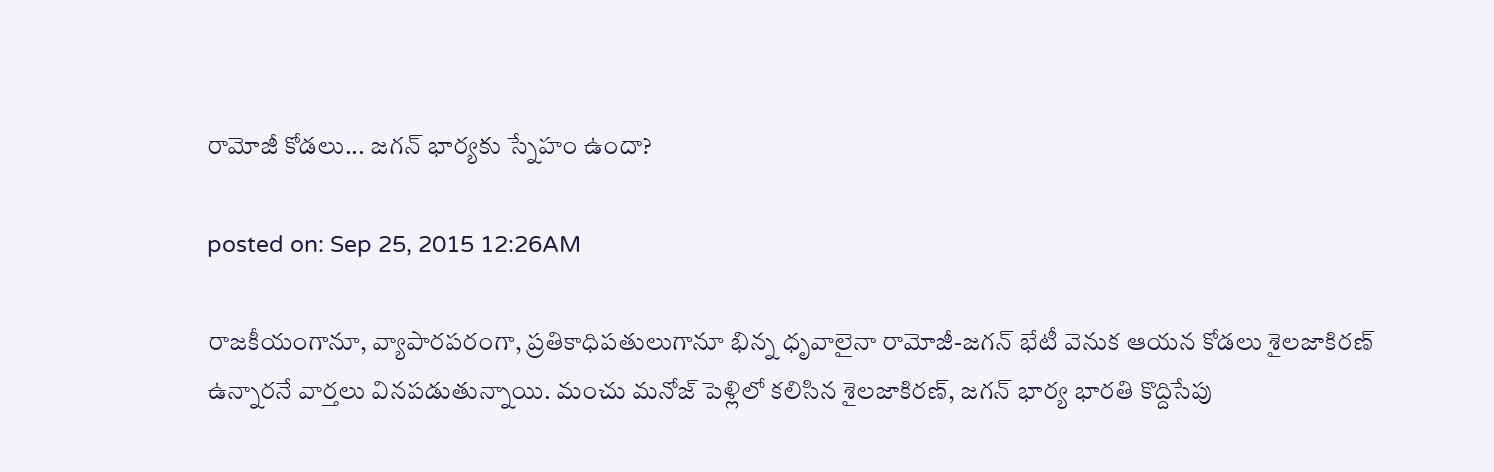రామోజీ కోడలు... జగన్ భార్యకు స్నేహం ఉందా?

posted on: Sep 25, 2015 12:26AM

రాజకీయంగానూ, వ్యాపారపరంగా, ప్రతికాధిపతులుగానూ భిన్న ధృవాలైనా రామోజీ-జగన్ భేటీ వెనుక ఆయన కోడలు శైలజాకిరణ్ ఉన్నారనే వార్తలు వినపడుతున్నాయి. మంచు మనోజ్ పెళ్లిలో కలిసిన శైలజాకిరణ్, జగన్ భార్య భారతి కొద్దిసేపు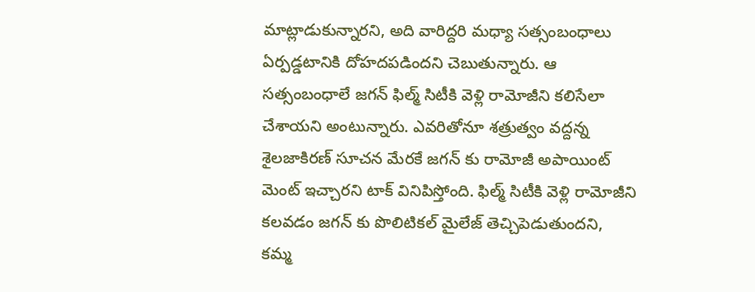మాట్లాడుకున్నారని, అది వారిద్దరి మధ్యా సత్సంబంధాలు ఏర్పడ్డటానికి దోహదపడిందని చెబుతున్నారు. ఆ సత్సంబంధాలే జగన్ ఫిల్మ్ సిటీకి వెళ్లి రామోజీని కలిసేలా చేశాయని అంటున్నారు. ఎవరితోనూ శత్రుత్వం వద్దన్న శైలజాకిరణ్ సూచన మేరకే జగన్ కు రామోజీ అపాయింట్ మెంట్ ఇచ్చారని టాక్ వినిపిస్తోంది. ఫిల్మ్ సిటీకి వెళ్లి రామోజీని కలవడం జగన్ కు పొలిటికల్ మైలేజ్ తెచ్చిపెడుతుందని, కమ్మ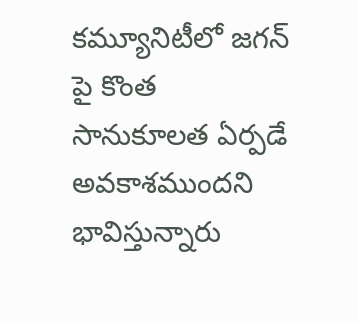కమ్యూనిటీలో జగన్ పై కొంత సానుకూలత ఏర్పడే అవకాశముందని భావిస్తున్నారు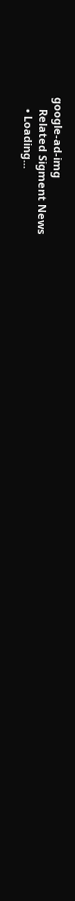google-ad-img
    Related Sigment News
    • Loading...